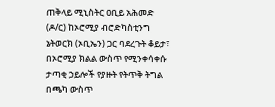ጠቅላይ ሚኒስትር ዐቢይ አሕመድ (ዶ/ር) ከኦሮሚያ ብሮድካስቲንግ ኔትወርክ (ኦቢኤን) ጋር ባደረጉት ቆይታ፣ በኦሮሚያ ክልል ውስጥ የሚንቀሳቀሱ ታጣቂ ኃይሎች የያዙት የትጥቅ ትግል በጫካ ውስጥ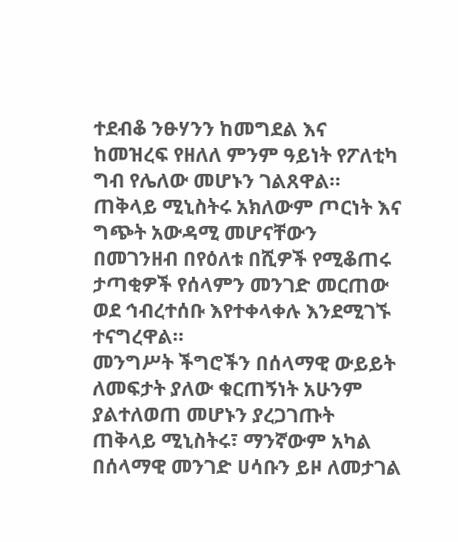ተደብቆ ንፁሃንን ከመግደል እና ከመዝረፍ የዘለለ ምንም ዓይነት የፖለቲካ ግብ የሌለው መሆኑን ገልጸዋል።
ጠቅላይ ሚኒስትሩ አክለውም ጦርነት እና ግጭት አውዳሚ መሆናቸውን በመገንዘብ በየዕለቱ በሺዎች የሚቆጠሩ ታጣቂዎች የሰላምን መንገድ መርጠው ወደ ኅብረተሰቡ እየተቀላቀሉ እንደሚገኙ ተናግረዋል።
መንግሥት ችግሮችን በሰላማዊ ውይይት ለመፍታት ያለው ቁርጠኝነት አሁንም ያልተለወጠ መሆኑን ያረጋገጡት ጠቅላይ ሚኒስትሩ፣ ማንኛውም አካል በሰላማዊ መንገድ ሀሳቡን ይዞ ለመታገል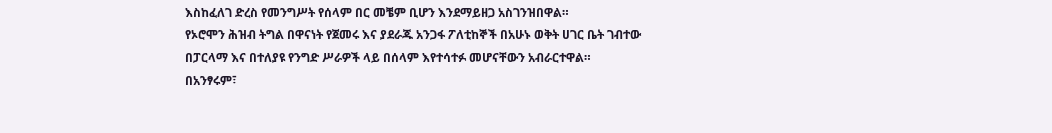እስከፈለገ ድረስ የመንግሥት የሰላም በር መቼም ቢሆን እንደማይዘጋ አስገንዝበዋል።
የኦሮሞን ሕዝብ ትግል በዋናነት የጀመሩ እና ያደራጁ አንጋፋ ፖለቲከኞች በአሁኑ ወቅት ሀገር ቤት ገብተው በፓርላማ እና በተለያዩ የንግድ ሥራዎች ላይ በሰላም እየተሳተፉ መሆናቸውን አብራርተዋል።
በአንፃሩም፣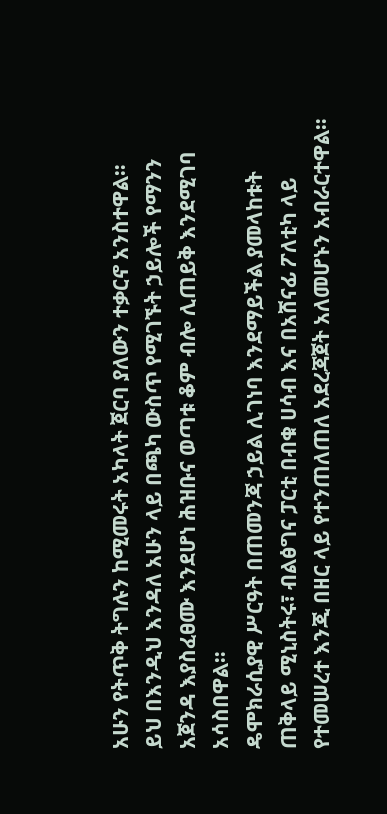አሁን የትጥቅ ትግሉን ከሚመሩት አካላት ጀርባ ያለውን ተቃርኖ አንስተዋል።
ይህ በእንዲህ እንዳለ አሁን ላይ በጫካ ውስጥ የሚገኙት ኃይሎች የማንን አጀንዳ እያስፈፀሙ እንደሆነ ሕዝቡና ወጣቱ ቆም ብሎ ሊጠይቅ እንደሚገባ አሳስበዋል።
ዴሞክራሲያዊ ሥርዓት በጠመንጃ ኃይል ሊገነባ እንደማይችል ያመላከቱት ጠቅላይ ሚኒስትሩ፣ ብልፅግና ፓርቲ በብቁ ሀሳብ እና በአሸናፊ ፖለቲካ ላይ የተመሠረተ እንጂ በዘር ላይ የተንጠለጠለ አደረጃጀት አለመሆኑን አብራርተዋል።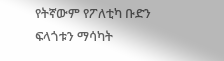የትኛውም የፖለቲካ ቡድን ፍላጎቱን ማሳካት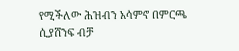የሚችለው ሕዝብን አሳምኖ በምርጫ ሲያሸንፍ ብቻ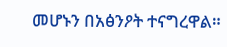መሆኑን በአፅንዖት ተናግረዋል።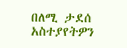በለሚ ታደሰ
አስተያየትዎን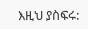እዚህ ያስፍሩ: